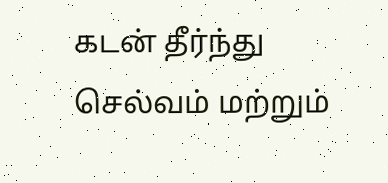கடன்‌ தீர்ந்து செல்வம் மற்றும்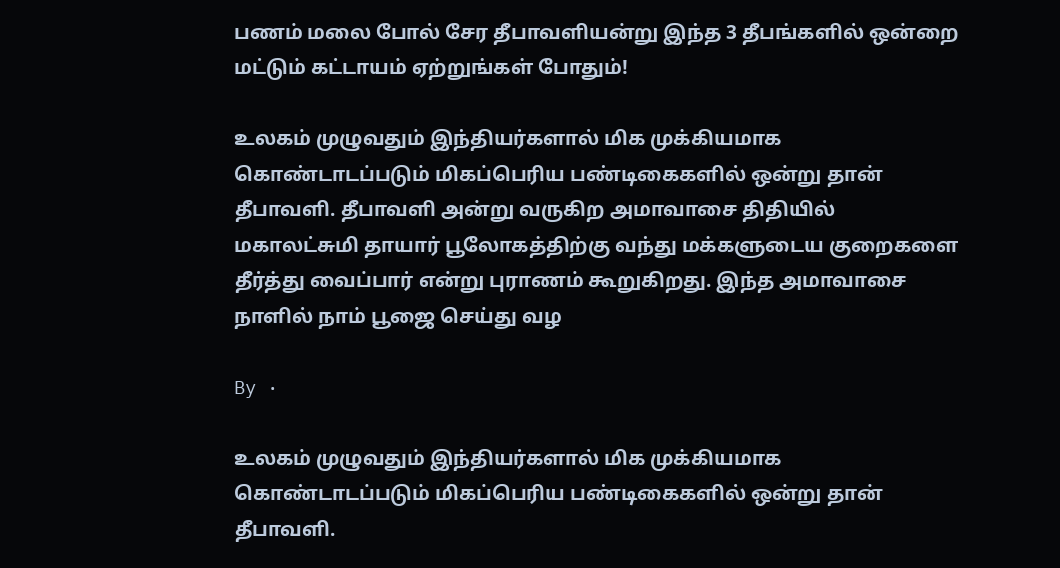பணம் மலை போல் சேர தீபாவளியன்று இந்த 3 தீபங்களில் ஒன்றை மட்டும் கட்டாயம் ஏற்றுங்கள் போதும்!

உலகம் முழுவதும் இந்தியர்களால் மிக முக்கியமாக கொண்டாடப்படும் மிகப்பெரிய பண்டிகைகளில் ஒன்று தான் தீபாவளி. தீபாவளி அன்று வருகிற அமாவாசை திதியில் மகாலட்சுமி தாயார் பூலோகத்திற்கு வந்து மக்களுடைய குறைகளை தீர்த்து வைப்பார் என்று புராணம் கூறுகிறது. இந்த அமாவாசை நாளில் நாம் பூஜை செய்து வழ

By ·

உலகம் முழுவதும் இந்தியர்களால் மிக முக்கியமாக கொண்டாடப்படும் மிகப்பெரிய பண்டிகைகளில் ஒன்று தான் தீபாவளி.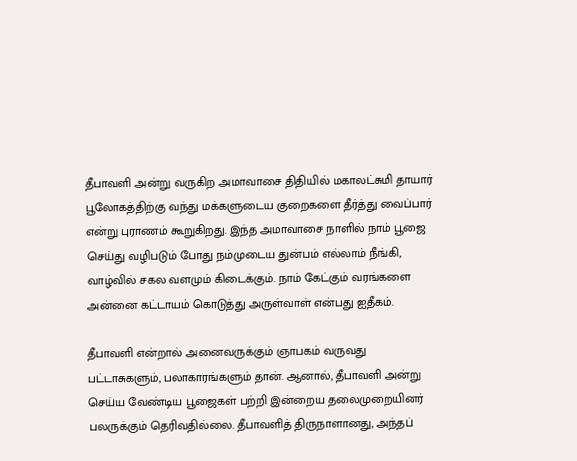தீபாவளி அன்று வருகிற அமாவாசை திதியில் மகாலட்சுமி தாயார் பூலோகத்திற்கு வந்து மக்களுடைய குறைகளை தீர்த்து வைப்பார் என்று புராணம் கூறுகிறது. இந்த அமாவாசை நாளில் நாம் பூஜை செய்து வழிபடும் போது நம்முடைய துன்பம் எல்லாம் நீங்கி, வாழ்வில் சகல வளமும் கிடைக்கும். நாம் கேட்கும் வரங்களை அன்னை கட்டாயம் கொடுத்து அருள்வாள் என்பது ஐதீகம்.

தீபாவளி என்றால் அனைவருக்கும் ஞாபகம் வருவது பட்டாசுகளும், பலாகாரங்களும் தான். ஆனால், தீபாவளி அன்று செய்ய வேண்டிய பூஜைகள் பற்றி இன்றைய தலைமுறையினர் பலருக்கும் தெரிவதில்லை. தீபாவளித் திருநாளானது, அந்தப்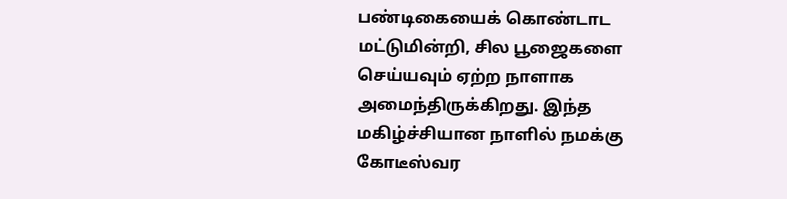பண்டிகையைக் கொண்டாட மட்டுமின்றி, சில பூஜைகளை செய்யவும் ஏற்ற நாளாக அமைந்திருக்கிறது. இந்த மகிழ்ச்சியான நாளில் நமக்கு கோடீஸ்வர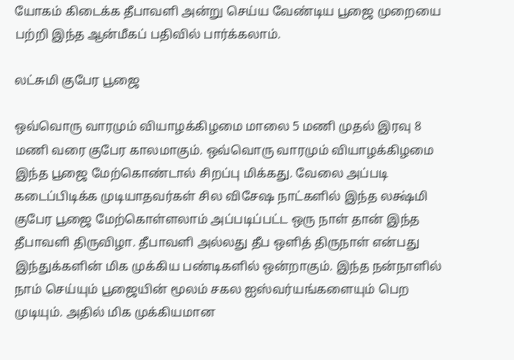யோகம் கிடைக்க தீபாவளி அன்று செய்ய வேண்டிய பூஜை முறையை பற்றி இந்த ஆன்மீகப் பதிவில் பார்க்கலாம்.

லட்சுமி குபேர பூஜை

ஒவ்வொரு வாரமும் வியாழக்கிழமை மாலை 5 மணி முதல் இரவு 8 மணி வரை குபேர காலமாகும். ஒவ்வொரு வாரமும் வியாழக்கிழமை இந்த பூஜை மேற்கொண்டால் சிறப்பு மிக்கது. வேலை அப்படி கடைப்பிடிக்க முடியாதவர்கள் சில விசேஷ நாட்களில் இந்த லக்ஷ்மி குபேர பூஜை மேற்கொள்ளலாம் அப்படிப்பட்ட ஒரு நாள் தான் இந்த தீபாவளி திருவிழா. தீபாவளி அல்லது தீப ஒளித் திருநாள் என்பது இந்துக்களின் மிக முக்கிய பண்டிகளில் ஒன்றாகும். இந்த நன்நாளில் நாம் செய்யும் பூஜையின் மூலம் சகல ஐஸ்வர்யங்களையும் பெற முடியும். அதில் மிக முக்கியமான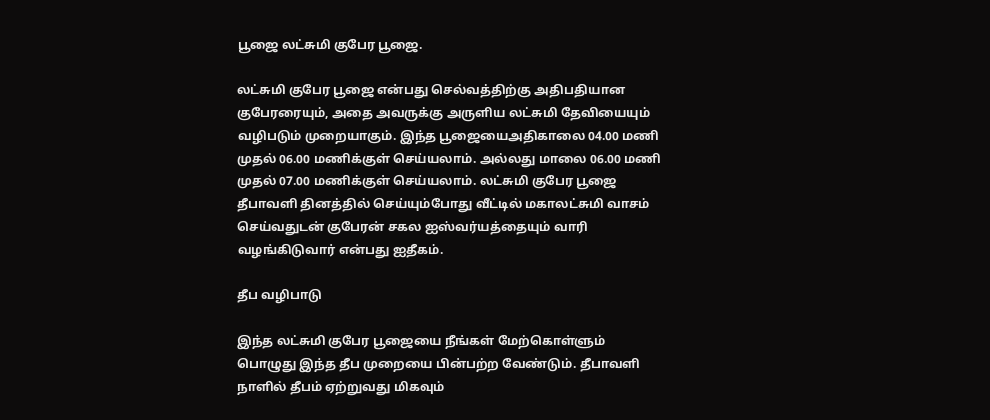பூஜை லட்சுமி குபேர பூஜை.

லட்சுமி குபேர பூஜை என்பது செல்வத்திற்கு அதிபதியான குபேரரையும், அதை அவருக்கு அருளிய லட்சுமி தேவியையும் வழிபடும் முறையாகும். இந்த பூஜையைஅதிகாலை 04.00 மணி முதல்‌ 06.00 மணிக்குள் செய்யலாம். அல்லது மாலை 06.00 மணி முதல்‌ 07.00 மணிக்குள் செய்யலாம். லட்சுமி குபேர பூஜை தீபாவளி தினத்தில் செய்யும்போது வீட்டில் மகாலட்சுமி வாசம் செய்வதுடன் குபேரன் சகல ஐஸ்வர்யத்தையும் வாரி வழங்கிடுவார் என்பது ஐதீகம்.

தீப வழிபாடு

இந்த லட்சுமி குபேர பூஜையை நீங்கள் மேற்கொள்ளும் பொழுது இந்த தீப முறையை பின்பற்ற வேண்டும். தீபாவளி நாளில் தீபம் ஏற்றுவது மிகவும்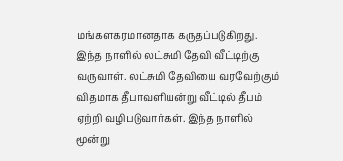மங்களகரமானதாக கருதப்படுகிறது. இந்த நாளில் லட்சுமி தேவி வீட்டிற்கு வருவாள். லட்சுமி தேவியை வரவேற்கும் விதமாக தீபாவளியன்று வீட்டில் தீபம் ஏற்றி வழிபடுவார்கள். இந்த நாளில் மூன்று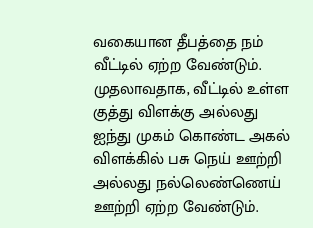வகையான தீபத்தை நம் வீட்டில் ஏற்ற வேண்டும். முதலாவதாக, வீட்டில் உள்ள குத்து விளக்கு அல்லது ஐந்து முகம் கொண்ட அகல் விளக்கில் பசு நெய் ஊற்றி அல்லது நல்லெண்ணெய் ஊற்றி ஏற்ற வேண்டும்.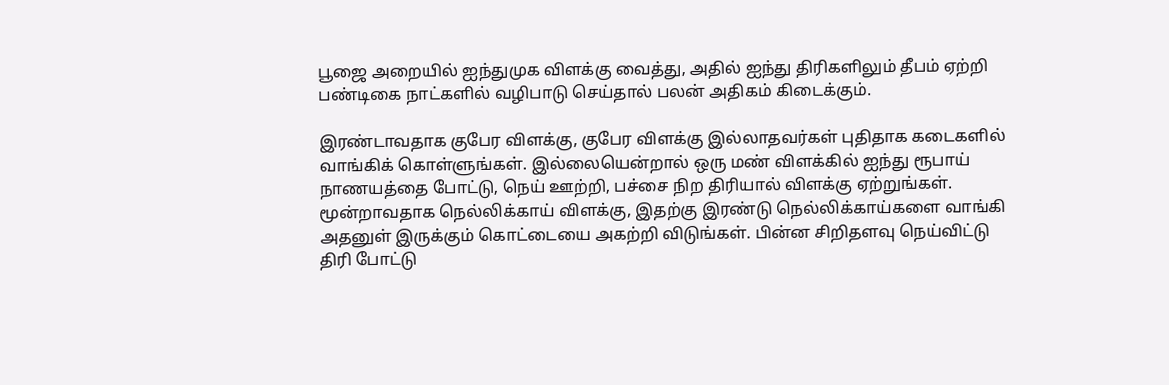பூஜை அறையில் ஐந்துமுக விளக்கு வைத்து, அதில் ஐந்து திரிகளிலும் தீபம் ஏற்றி பண்டிகை நாட்களில் வழிபாடு செய்தால் பலன் அதிகம் கிடைக்கும்.

இரண்டாவதாக குபேர விளக்கு, குபேர விளக்கு இல்லாதவர்கள் புதிதாக கடைகளில் வாங்கிக் கொள்ளுங்கள். இல்லையென்றால் ஒரு மண் விளக்கில் ஐந்து ரூபாய் நாணயத்தை போட்டு, நெய் ஊற்றி, பச்சை நிற திரியால் விளக்கு ஏற்றுங்கள். மூன்றாவதாக நெல்லிக்காய் விளக்கு, இதற்கு இரண்டு நெல்லிக்காய்களை வாங்கி அதனுள் இருக்கும் கொட்டையை அகற்றி விடுங்கள். பின்ன சிறிதளவு நெய்விட்டு திரி போட்டு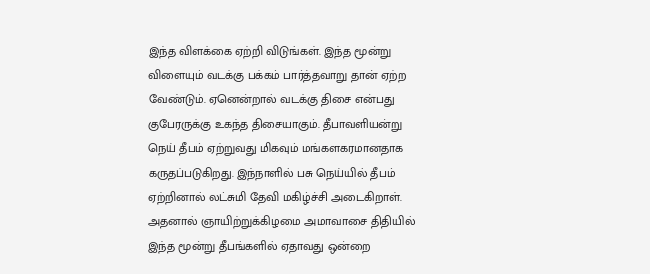இந்த விளக்கை ஏற்றி விடுங்கள். இந்த மூன்று விளையும் வடக்கு பக்கம் பார்த்தவாறு தான் ஏற்ற வேண்டும். ஏனென்றால் வடக்கு திசை என்பது குபேரருக்கு உகந்த திசையாகும். தீபாவளியன்று நெய் தீபம் ஏற்றுவது மிகவும் மங்களகரமானதாக கருதப்படுகிறது. இந்நாளில் பசு நெய்யில் தீபம் ஏற்றினால் லட்சுமி தேவி மகிழ்ச்சி அடைகிறாள். அதனால் ஞாயிற்றுக்கிழமை அமாவாசை திதியில் இந்த மூன்று தீபங்களில் ஏதாவது ஒன்றை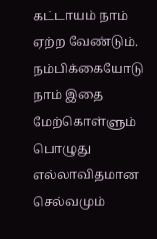கட்டாயம் நாம் ஏற்ற வேண்டும். நம்பிக்கையோடு நாம் இதை மேற்கொள்ளும் பொழுது எல்லாவிதமான செல்வமும்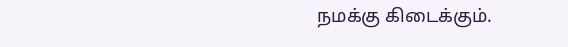நமக்கு கிடைக்கும்.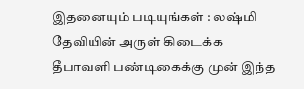இதனையும் படியுங்கள் : லஷ்மி தேவியின் அருள் கிடைக்க தீபாவளி பண்டிகைக்கு முன் இந்த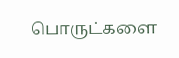பொருட்களை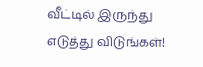வீட்டில் இருந்து எடுத்து விடுங்கள்!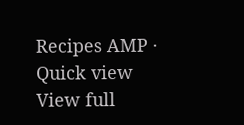Recipes AMP · Quick view
View full